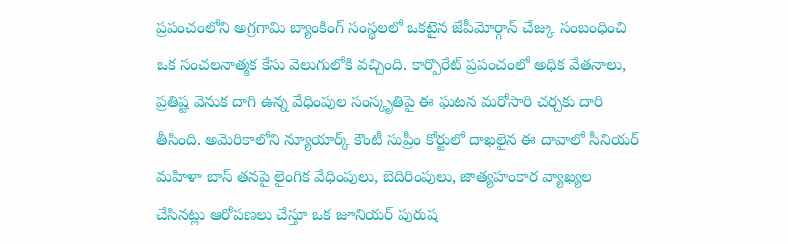ప్రపంచంలోని అగ్రగామి బ్యాంకింగ్ సంస్థలలో ఒకటైన జేపీమోర్గాన్ చేజ్కు సంబంధించి ఒక సంచలనాత్మక కేసు వెలుగులోకి వచ్చింది. కార్పొరేట్ ప్రపంచంలో అధిక వేతనాలు, ప్రతిష్ట వెనుక దాగి ఉన్న వేధింపుల సంస్కృతిపై ఈ ఘటన మరోసారి చర్చకు దారి తీసింది. అమెరికాలోని న్యూయార్క్ కౌంటీ సుప్రీం కోర్టులో దాఖలైన ఈ దావాలో సీనియర్ మహిళా బాస్ తనపై లైంగిక వేధింపులు, బెదిరింపులు, జాత్యహంకార వ్యాఖ్యల చేసినట్లు ఆరోపణలు చేస్తూ ఒక జూనియర్ పురుష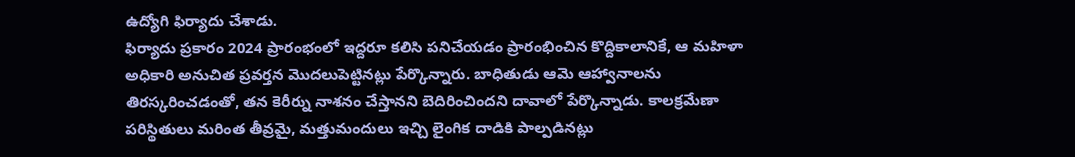ఉద్యోగి ఫిర్యాదు చేశాడు.
ఫిర్యాదు ప్రకారం 2024 ప్రారంభంలో ఇద్దరూ కలిసి పనిచేయడం ప్రారంభించిన కొద్దికాలానికే, ఆ మహిళా అధికారి అనుచిత ప్రవర్తన మొదలుపెట్టినట్లు పేర్కొన్నారు. బాధితుడు ఆమె ఆహ్వానాలను తిరస్కరించడంతో, తన కెరీర్ను నాశనం చేస్తానని బెదిరించిందని దావాలో పేర్కొన్నాడు. కాలక్రమేణా పరిస్థితులు మరింత తీవ్రమై, మత్తుమందులు ఇచ్చి లైంగిక దాడికి పాల్పడినట్లు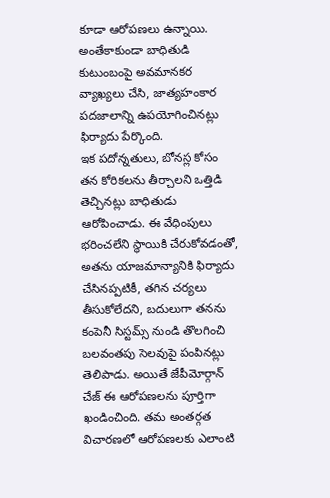కూడా ఆరోపణలు ఉన్నాయి. అంతేకాకుండా బాధితుడి కుటుంబంపై అవమానకర వ్యాఖ్యలు చేసి, జాత్యహంకార పదజాలాన్ని ఉపయోగించినట్లు ఫిర్యాదు పేర్కొంది.
ఇక పదోన్నతులు, బోనస్ల కోసం తన కోరికలను తీర్చాలని ఒత్తిడి తెచ్చినట్లు బాధితుడు ఆరోపించాడు. ఈ వేధింపులు భరించలేని స్థాయికి చేరుకోవడంతో, అతను యాజమాన్యానికి ఫిర్యాదు చేసినప్పటికీ, తగిన చర్యలు తీసుకోలేదని, బదులుగా తనను కంపెనీ సిస్టమ్స్ నుండి తొలగించి బలవంతపు సెలవుపై పంపినట్లు తెలిపాడు. అయితే జేపీమోర్గాన్ చేజ్ ఈ ఆరోపణలను పూర్తిగా ఖండించింది. తమ అంతర్గత విచారణలో ఆరోపణలకు ఎలాంటి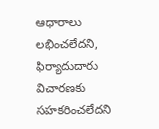ఆధారాలు లభించలేదని, ఫిర్యాదుదారు విచారణకు సహకరించలేదని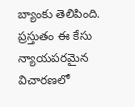బ్యాంకు తెలిపింది. ప్రస్తుతం ఈ కేసు న్యాయపరమైన విచారణలో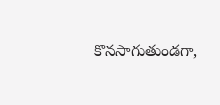కొనసాగుతుండగా,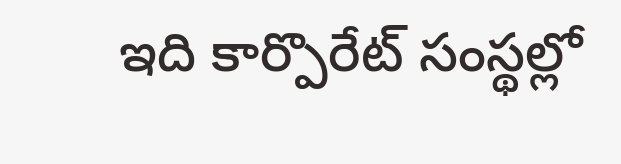ఇది కార్పొరేట్ సంస్థల్లో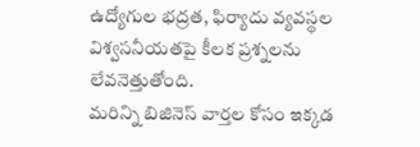ఉద్యోగుల భద్రత, ఫిర్యాదు వ్యవస్థల విశ్వసనీయతపై కీలక ప్రశ్నలను లేవనెత్తుతోంది.
మరిన్ని బిజినెస్ వార్తల కోసం ఇక్కడ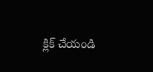క్లిక్ చేయండి